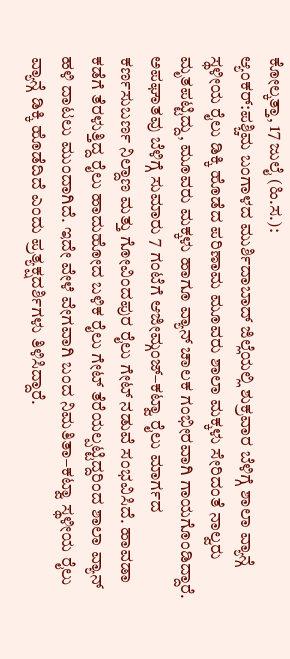ಕೋಲ್ಕತ್ತಾ, 17 ಜುಲೈ (ಹಿ.ಸ.):
ಆ್ಯಂಕರ್:ಪಶ್ಚಿಮ ಬಂಗಾಳದ ಮುರ್ಶಿದಾಬಾದ್ ಜಿಲ್ಲೆಯಲ್ಲಿ ಶುಕ್ರವಾರ ಬೆಳಿಗ್ಗೆ ಶಾಲಾ ವ್ಯಾನ್ಗೆ ಸ್ಥಳೀಯ ರೈಲು ಡಿಕ್ಕಿ ಹೊಡೆದ ಪರಿಣಾಮ ಮೂವರು ಶಾಲಾ ಮಕ್ಕಳು ಸೇರಿದಂತೆ ನಾಲ್ವರು ಮೃತಪಟ್ಟಿದ್ದು, ಮೂವರು ಮಕ್ಕಳು ಹಾಗೂ ವ್ಯಾನ್ ಚಾಲಕ ಗಂಭೀರವಾಗಿ ಗಾಯಗೊಂಡಿದ್ದಾರೆ.
ಅಪಘಾತವು ಬೆಳಿಗ್ಗೆ ಸುಮಾರು 7 ಗಂಟೆಗೆ ಆಜೀಮ್ಗಂಜ್–ಕಟ್ವಾ ರೈಲು ಮಾರ್ಗದ ಕರ್ಣಸುಬರ್ಣ ನಿಲ್ದಾಣ ಮತ್ತು ಗೋವಿಂದಪುರ ರೈಲು ಗೇಟ್ ನಡುವೆ ಸಂಭವಿಸಿದೆ. ಹಾವಡಾ ಕಡೆಗೆ ತೆರಳುತ್ತಿದ್ದ ರೈಲು ಹಾದುಹೋದ ಬಳಿಕ ರೈಲು ಗೇಟ್ ತೆರೆಯಲ್ಪಟ್ಟಿದ್ದರಿಂದ ಶಾಲಾ ವ್ಯಾನ್ ಹಳಿ ದಾಟಲು ಮುಂದಾಗಿದೆ. ಇದೇ ವೇಳೆ ವೇಗವಾಗಿ ಬಂದ ನಿಮತಿತಾ–ಕಟ್ವಾ ಸ್ಥಳೀಯ ರೈಲು ವ್ಯಾನ್ಗೆ ಡಿಕ್ಕಿ ಹೊಡೆದಿದೆ ಎಂದು ಪ್ರತ್ಯಕ್ಷದರ್ಶಿಗಳು ತಿಳಿಸಿದ್ದಾರೆ.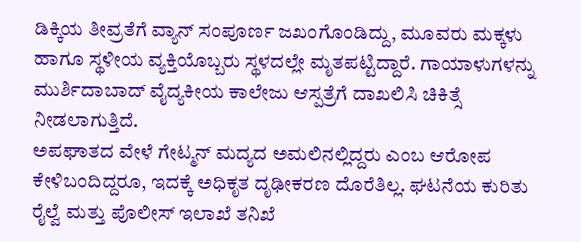ಡಿಕ್ಕಿಯ ತೀವ್ರತೆಗೆ ವ್ಯಾನ್ ಸಂಪೂರ್ಣ ಜಖಂಗೊಂಡಿದ್ದು, ಮೂವರು ಮಕ್ಕಳು ಹಾಗೂ ಸ್ಥಳೀಯ ವ್ಯಕ್ತಿಯೊಬ್ಬರು ಸ್ಥಳದಲ್ಲೇ ಮೃತಪಟ್ಟಿದ್ದಾರೆ. ಗಾಯಾಳುಗಳನ್ನು ಮುರ್ಶಿದಾಬಾದ್ ವೈದ್ಯಕೀಯ ಕಾಲೇಜು ಆಸ್ಪತ್ರೆಗೆ ದಾಖಲಿಸಿ ಚಿಕಿತ್ಸೆ ನೀಡಲಾಗುತ್ತಿದೆ.
ಅಪಘಾತದ ವೇಳೆ ಗೇಟ್ಮನ್ ಮದ್ಯದ ಅಮಲಿನಲ್ಲಿದ್ದರು ಎಂಬ ಆರೋಪ ಕೇಳಿಬಂದಿದ್ದರೂ, ಇದಕ್ಕೆ ಅಧಿಕೃತ ದೃಢೀಕರಣ ದೊರೆತಿಲ್ಲ. ಘಟನೆಯ ಕುರಿತು ರೈಲ್ವೆ ಮತ್ತು ಪೊಲೀಸ್ ಇಲಾಖೆ ತನಿಖೆ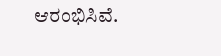ಆರಂಭಿಸಿವೆ.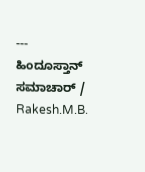---
ಹಿಂದೂಸ್ತಾನ್ ಸಮಾಚಾರ್ / Rakesh.M.B.